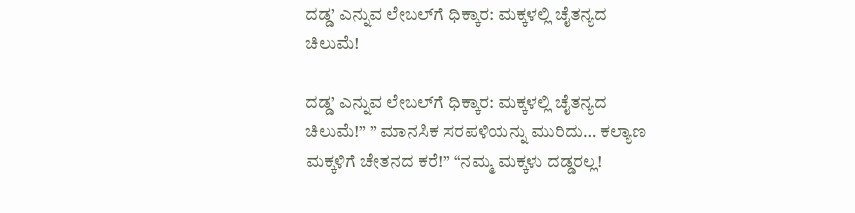ದಡ್ಡ’ ಎನ್ನುವ ಲೇಬಲ್‌ಗೆ ಧಿಕ್ಕಾರ: ಮಕ್ಕಳಲ್ಲಿ ಚೈತನ್ಯದ ಚಿಲುಮೆ!

ದಡ್ಡ’ ಎನ್ನುವ ಲೇಬಲ್‌ಗೆ ಧಿಕ್ಕಾರ: ಮಕ್ಕಳಲ್ಲಿ ಚೈತನ್ಯದ ಚಿಲುಮೆ!” ” ಮಾನಸಿಕ ಸರಪಳಿಯನ್ನು ಮುರಿದು… ಕಲ್ಯಾಣ ಮಕ್ಕಳಿಗೆ ಚೇತನದ ಕರೆ!” “ನಮ್ಮ ಮಕ್ಕಳು ದಡ್ಡರಲ್ಲ!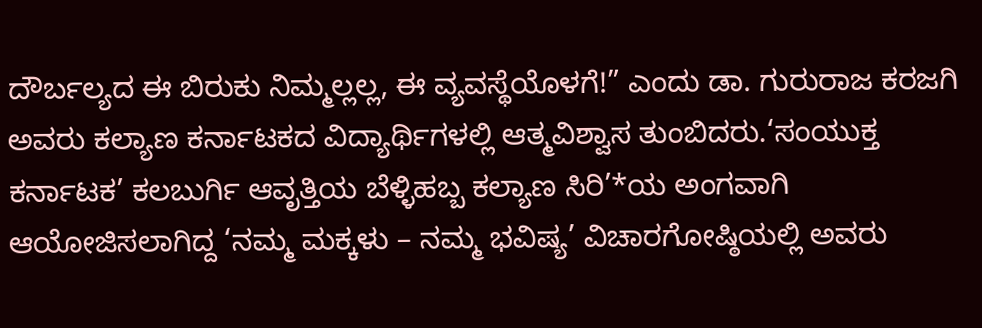ದೌರ್ಬಲ್ಯದ ಈ ಬಿರುಕು ನಿಮ್ಮಲ್ಲಲ್ಲ, ಈ ವ್ಯವಸ್ಥೆಯೊಳಗೆ!” ಎಂದು ಡಾ. ಗುರುರಾಜ ಕರಜಗಿ ಅವರು ಕಲ್ಯಾಣ ಕರ್ನಾಟಕದ ವಿದ್ಯಾರ್ಥಿಗಳಲ್ಲಿ ಆತ್ಮವಿಶ್ವಾಸ ತುಂಬಿದರು.‘ಸಂಯುಕ್ತ ಕರ್ನಾಟಕ’ ಕಲಬುರ್ಗಿ ಆವೃತ್ತಿಯ ಬೆಳ್ಳಿಹಬ್ಬ ಕಲ್ಯಾಣ ಸಿರಿ’*ಯ ಅಂಗವಾಗಿ ಆಯೋಜಿಸಲಾಗಿದ್ದ ‘ನಮ್ಮ ಮಕ್ಕಳು – ನಮ್ಮ ಭವಿಷ್ಯ’ ವಿಚಾರಗೋಷ್ಠಿಯಲ್ಲಿ ಅವರು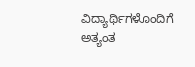ವಿದ್ಯಾರ್ಥಿಗಳೊಂದಿಗೆ ಅತ್ಯಂತ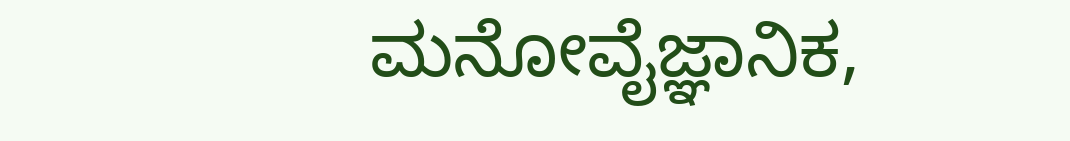ಮನೋವೈಜ್ಞಾನಿಕ,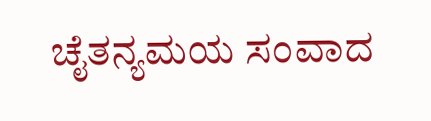ಚೈತನ್ಯಮಯ ಸಂವಾದ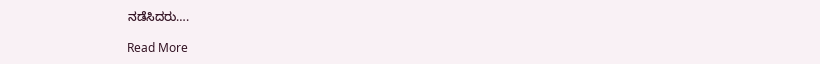ನಡೆಸಿದರು….

Read More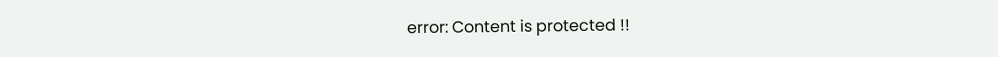error: Content is protected !!